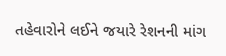તહેવારોને લઈને જયારે રેશનની માંગ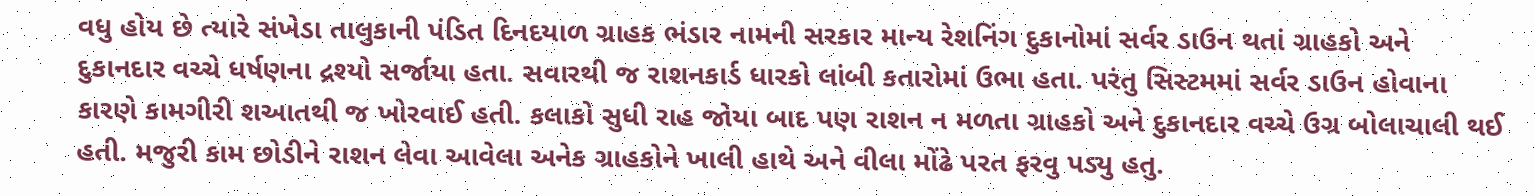વધુ હોય છે ત્યારે સંખેડા તાલુકાની પંડિત દિનદયાળ ગ્રાહક ભંડાર નામની સરકાર માન્ય રેશનિંગ દુકાનોમાં સર્વર ડાઉન થતાં ગ્રાહકો અને દુકાનદાર વચ્ચે ધર્ષણના દ્રશ્યો સર્જાયા હતા. સવારથી જ રાશનકાર્ડ ધારકો લાંબી કતારોમાં ઉભા હતા. પરંતુ સિસ્ટમમાં સર્વર ડાઉન હોવાના કારણે કામગીરી શઆતથી જ ખોરવાઈ હતી. કલાકો સુધી રાહ જોયા બાદ પણ રાશન ન મળતા ગ્રાહકો અને દુકાનદાર વચ્ચે ઉગ્ર બોલાચાલી થઈ હતી. મજુરી કામ છોડીને રાશન લેવા આવેલા અનેક ગ્રાહકોને ખાલી હાથે અને વીલા મોંઢે પરત ફરવુ પડ્યુ હતુ.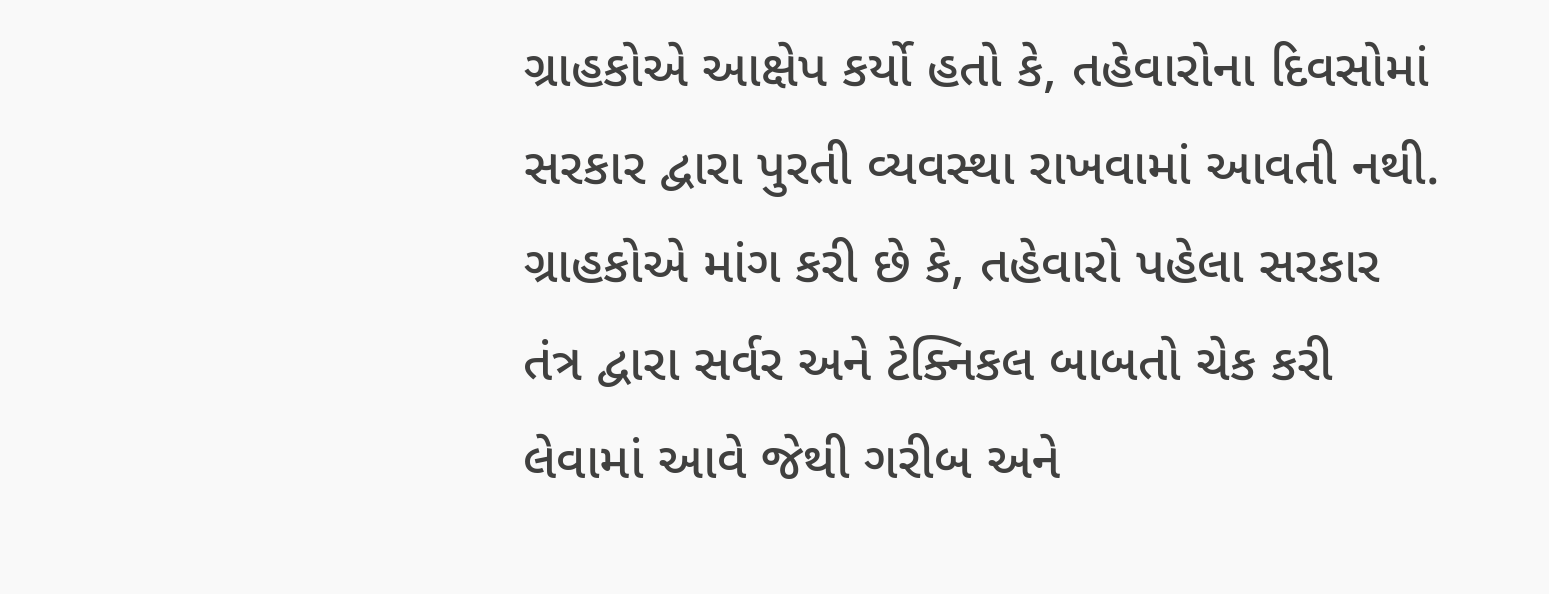ગ્રાહકોએ આક્ષેપ કર્યો હતો કે, તહેવારોના દિવસોમાં સરકાર દ્વારા પુરતી વ્યવસ્થા રાખવામાં આવતી નથી. ગ્રાહકોએ માંગ કરી છે કે, તહેવારો પહેલા સરકાર તંત્ર દ્વારા સર્વર અને ટેક્નિકલ બાબતો ચેક કરી લેવામાં આવે જેથી ગરીબ અને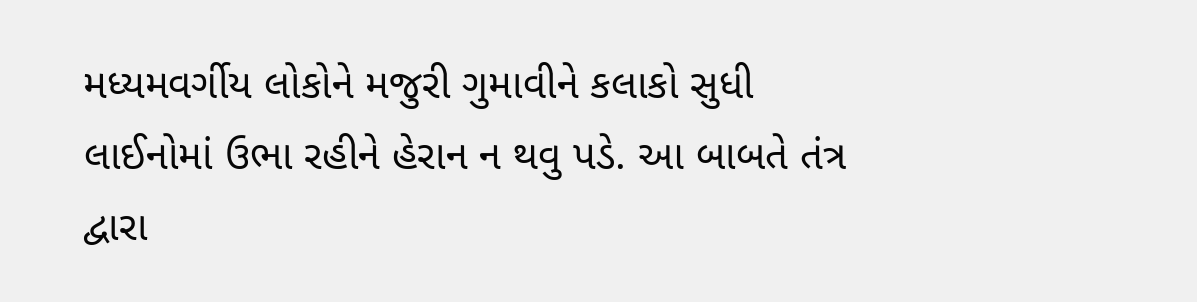મધ્યમવર્ગીય લોકોને મજુરી ગુમાવીને કલાકો સુધી લાઈનોમાં ઉભા રહીને હેરાન ન થવુ પડે. આ બાબતે તંત્ર દ્વારા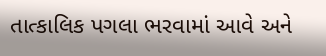તાત્કાલિક પગલા ભરવામાં આવે અને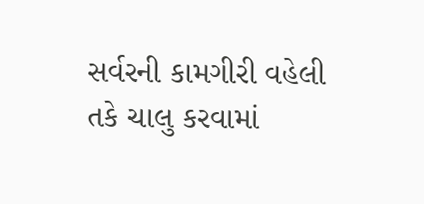સર્વરની કામગીરી વહેલી તકે ચાલુ કરવામાં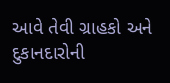આવે તેવી ગ્રાહકો અને દુકાનદારોની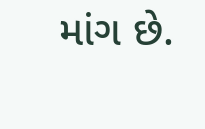માંગ છે.